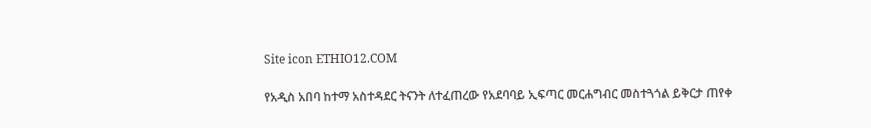Site icon ETHIO12.COM

የአዲስ አበባ ከተማ አስተዳደር ትናንት ለተፈጠረው የአደባባይ ኢፍጣር መርሐግብር መስተጓጎል ይቅርታ ጠየቀ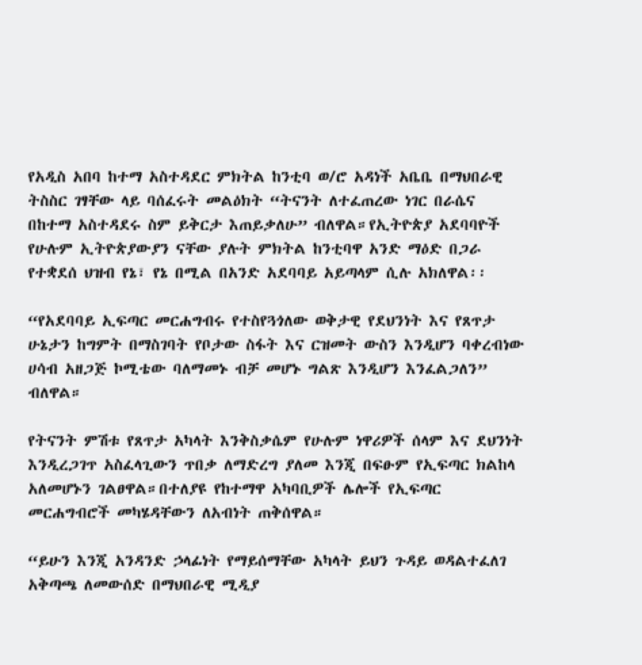የአዲስ አበባ ከተማ አስተዳደር ምክትል ከንቲባ ወ/ሮ አዳነች አቤቤ በማህበራዊ ትስስር ገፃቸው ላይ ባሰፈሩት መልዕክት “ትናንት ለተፈጠረው ነገር በራሴና በከተማ አስተዳደሩ ስም ይቅርታ እጠይቃለሁ” ብለዋል።የኢትዮጵያ አደባባዮች የሁሉም ኢትዮጵያውያን ናቸው ያሉት ምክትል ከንቲባዋ አንድ ማዕድ በጋራ የተቋደሰ ህዝብ የኔ፣ የኔ በሚል በአንድ አደባባይ አይጣላም ሲሉ አክለዋል፡፡

“የአደባባይ ኢፍጣር መርሐግብሩ የተስየጓጎለው ወቅታዊ የደህንነት እና የጸጥታ ሁኔታን ከግምት በማስገባት የቦታው ስፋት እና ርዝመት ውስን እንዲሆን ባቀረብነው ሀሳብ አዘጋጅ ኮሚቴው ባለማመኑ ብቻ መሆኑ ግልጽ እንዲሆን እንፈልጋለን” ብለዋል።

የትናንት ምሽቱ የጸጥታ አካላት እንቅስቃሴም የሁሉም ነዋሪዎች ሰላም እና ደህንነት እንዲረጋገጥ አስፈላጊውን ጥበቃ ለማድረግ ያለመ እንጂ በፍፁም የኢፍጣር ክልከላ አለመሆኑን ገልፀዋል።በተለያዩ የከተማዋ አካባቢዎች ሌሎች የኢፍጣር መርሐግብሮች መካሄዳቸውን ለአብነት ጠቅሰዋል።

“ይሁን እንጂ አንዳንድ ኃላፊነት የማይሰማቸው አካላት ይህን ጉዳይ ወዳልተፈለገ አቅጣጫ ለመውሰድ በማህበራዊ ሚዲያ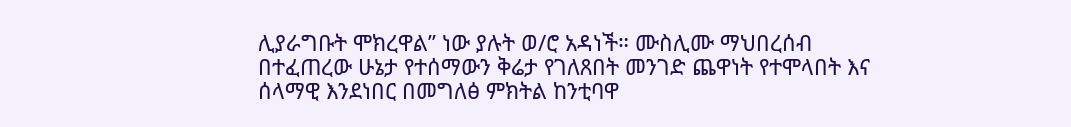ሊያራግቡት ሞክረዋል” ነው ያሉት ወ/ሮ አዳነች። ሙስሊሙ ማህበረሰብ በተፈጠረው ሁኔታ የተሰማውን ቅሬታ የገለጸበት መንገድ ጨዋነት የተሞላበት እና ሰላማዊ እንደነበር በመግለፅ ምክትል ከንቲባዋ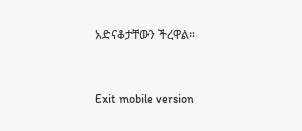አድናቆታቸውን ችረዋል።


Exit mobile version